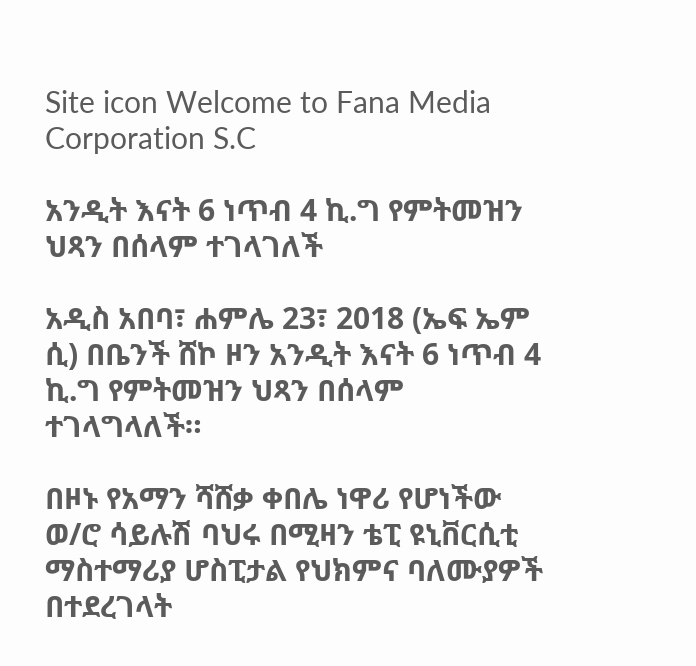Site icon Welcome to Fana Media Corporation S.C

አንዲት እናት 6 ነጥብ 4 ኪ.ግ የምትመዝን ህጻን በሰላም ተገላገለች

አዲስ አበባ፣ ሐምሌ 23፣ 2018 (ኤፍ ኤም ሲ) በቤንች ሸኮ ዞን አንዲት እናት 6 ነጥብ 4 ኪ.ግ የምትመዝን ህጻን በሰላም ተገላግላለች።

በዞኑ የአማን ሻሸቃ ቀበሌ ነዋሪ የሆነችው ወ/ሮ ሳይሉሽ ባህሩ በሚዛን ቴፒ ዩኒቨርሲቲ ማስተማሪያ ሆስፒታል የህክምና ባለሙያዎች በተደረገላት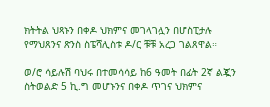ክትትል ህጻኑን በቀዶ ህክምና መገላገሏን በሆስፒታሉ የማህጸንና ጽንስ ስፔሻሊስቱ ዶ/ር ቹቹ አረጋ ገልጸዋል።

ወ/ሮ ሳይሉሽ ባህሩ በተመሳሳይ ከ6 ዓመት በፊት 2ኛ ልጇን ስትወልድ 5 ኪ.ግ መሆኑንና በቀዶ ጥገና ህክምና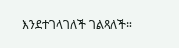እንደተገላገለች ገልጻለች።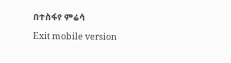በተስፋየ ምሬሳ

Exit mobile version